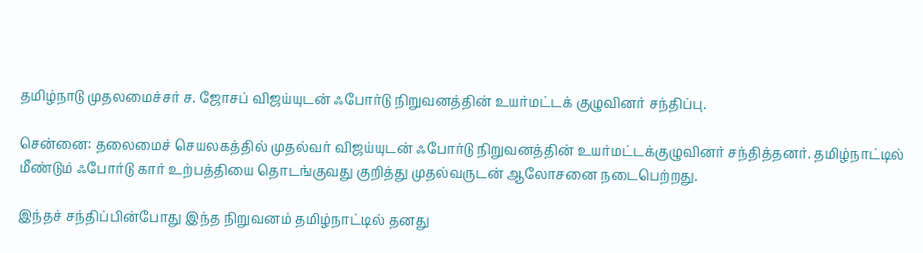தமிழ்நாடு முதலமைச்சர் ச. ஜோசப் விஜய்யுடன் ஃபோர்டு நிறுவனத்தின் உயர்மட்டக் குழுவினர் சந்திப்பு.

சென்னை: தலைமைச் செயலகத்தில் முதல்வர் விஜய்யுடன் ஃபோர்டு நிறுவனத்தின் உயர்மட்டக்குழுவினர் சந்தித்தனர். தமிழ்நாட்டில் மீண்டும் ஃபோர்டு கார் உற்பத்தியை தொடங்குவது குறித்து முதல்வருடன் ஆலோசனை நடைபெற்றது.

இந்தச் சந்திப்பின்போது இந்த நிறுவனம் தமிழ்நாட்டில் தனது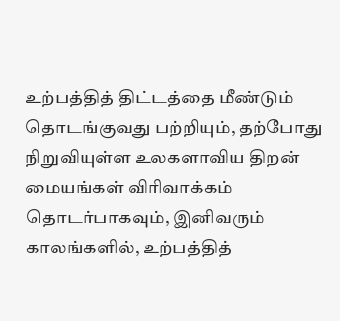உற்பத்தித் திட்டத்தை மீண்டும் தொடங்குவது பற்றியும், தற்போது நிறுவியுள்ள உலகளாவிய திறன் மையங்கள் விரிவாக்கம் தொடர்பாகவும், இனிவரும் காலங்களில், உற்பத்தித்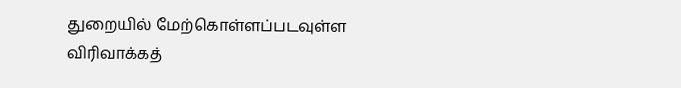துறையில் மேற்கொள்ளப்படவுள்ள விரிவாக்கத்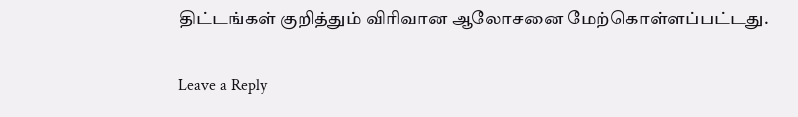திட்டங்கள் குறித்தும் விரிவான ஆலோசனை மேற்கொள்ளப்பட்டது.

Leave a Reply